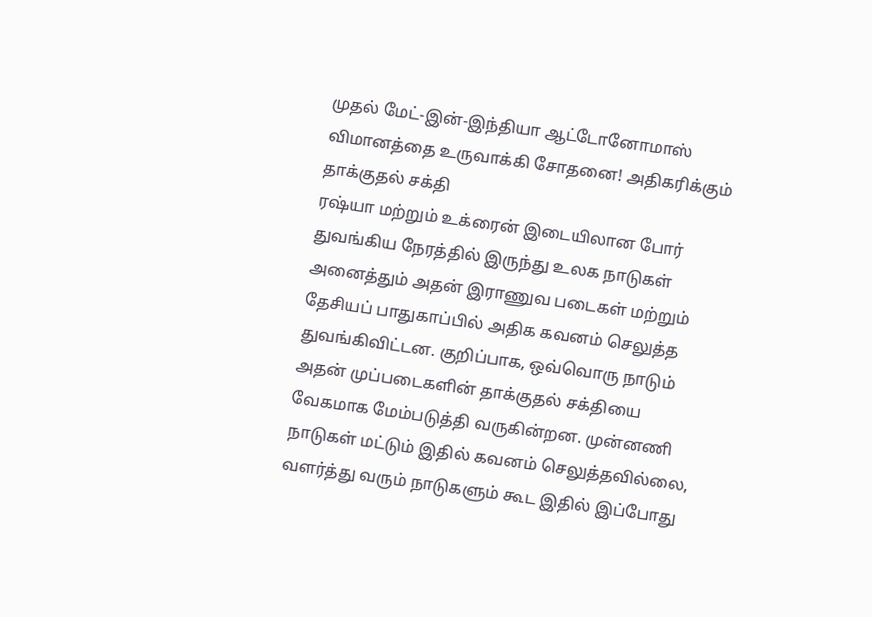முதல் மேட்-இன்-இந்தியா ஆட்டோனோமாஸ் விமானத்தை உருவாக்கி சோதனை! அதிகரிக்கும் தாக்குதல் சக்தி
ரஷ்யா மற்றும் உக்ரைன் இடையிலான போர் துவங்கிய நேரத்தில் இருந்து உலக நாடுகள் அனைத்தும் அதன் இராணுவ படைகள் மற்றும் தேசியப் பாதுகாப்பில் அதிக கவனம் செலுத்த துவங்கிவிட்டன. குறிப்பாக, ஒவ்வொரு நாடும் அதன் முப்படைகளின் தாக்குதல் சக்தியை வேகமாக மேம்படுத்தி வருகின்றன. முன்னணி நாடுகள் மட்டும் இதில் கவனம் செலுத்தவில்லை, வளர்த்து வரும் நாடுகளும் கூட இதில் இப்போது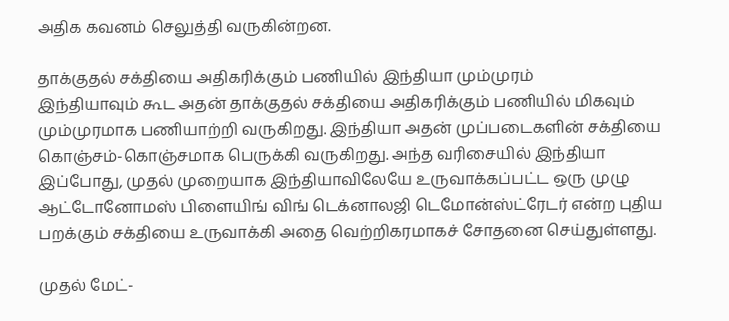அதிக கவனம் செலுத்தி வருகின்றன.

தாக்குதல் சக்தியை அதிகரிக்கும் பணியில் இந்தியா மும்முரம்
இந்தியாவும் கூட அதன் தாக்குதல் சக்தியை அதிகரிக்கும் பணியில் மிகவும் மும்முரமாக பணியாற்றி வருகிறது. இந்தியா அதன் முப்படைகளின் சக்தியை கொஞ்சம்-கொஞ்சமாக பெருக்கி வருகிறது. அந்த வரிசையில் இந்தியா இப்போது, முதல் முறையாக இந்தியாவிலேயே உருவாக்கப்பட்ட ஒரு முழு ஆட்டோனோமஸ் பிளையிங் விங் டெக்னாலஜி டெமோன்ஸ்ட்ரேடர் என்ற புதிய பறக்கும் சக்தியை உருவாக்கி அதை வெற்றிகரமாகச் சோதனை செய்துள்ளது.

முதல் மேட்-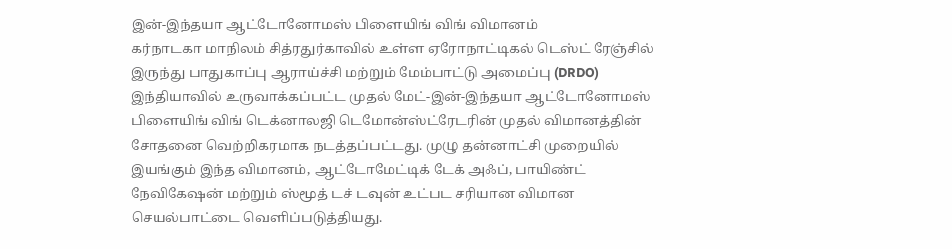இன்-இந்தயா ஆட்டோனோமஸ் பிளையிங் விங் விமானம்
கர்நாடகா மாநிலம் சித்ரதுர்காவில் உள்ள ஏரோநாட்டிகல் டெஸ்ட் ரேஞ்சில் இருந்து பாதுகாப்பு ஆராய்ச்சி மற்றும் மேம்பாட்டு அமைப்பு (DRDO) இந்தியாவில் உருவாக்கப்பட்ட முதல் மேட்-இன்-இந்தயா ஆட்டோனோமஸ் பிளையிங் விங் டெக்னாலஜி டெமோன்ஸ்ட்ரேடரின் முதல் விமானத்தின் சோதனை வெற்றிகரமாக நடத்தப்பட்டது. முழு தன்னாட்சி முறையில் இயங்கும் இந்த விமானம், ஆட்டோமேட்டிக் டேக் அஃப், பாயிண்ட் நேவிகேஷன் மற்றும் ஸ்மூத் டச் டவுன் உட்பட சரியான விமான செயல்பாட்டை வெளிப்படுத்தியது.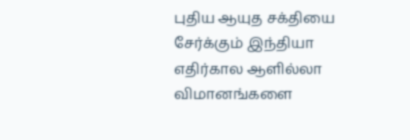புதிய ஆயுத சக்தியை சேர்க்கும் இந்தியா
எதிர்கால ஆளில்லா விமானங்களை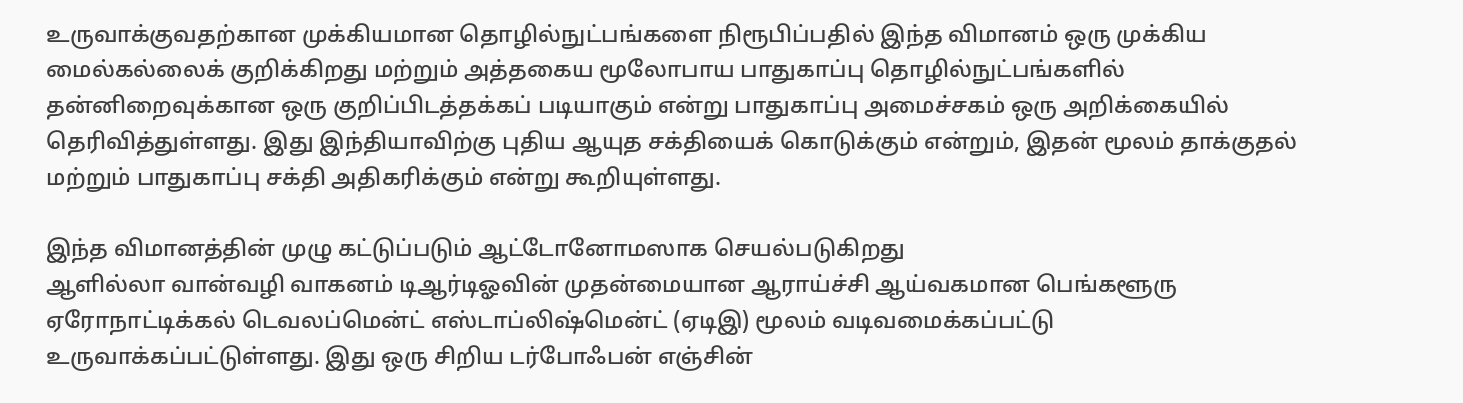உருவாக்குவதற்கான முக்கியமான தொழில்நுட்பங்களை நிரூபிப்பதில் இந்த விமானம் ஒரு முக்கிய மைல்கல்லைக் குறிக்கிறது மற்றும் அத்தகைய மூலோபாய பாதுகாப்பு தொழில்நுட்பங்களில் தன்னிறைவுக்கான ஒரு குறிப்பிடத்தக்கப் படியாகும் என்று பாதுகாப்பு அமைச்சகம் ஒரு அறிக்கையில் தெரிவித்துள்ளது. இது இந்தியாவிற்கு புதிய ஆயுத சக்தியைக் கொடுக்கும் என்றும், இதன் மூலம் தாக்குதல் மற்றும் பாதுகாப்பு சக்தி அதிகரிக்கும் என்று கூறியுள்ளது.

இந்த விமானத்தின் முழு கட்டுப்படும் ஆட்டோனோமஸாக செயல்படுகிறது
ஆளில்லா வான்வழி வாகனம் டிஆர்டிஓவின் முதன்மையான ஆராய்ச்சி ஆய்வகமான பெங்களூரு ஏரோநாட்டிக்கல் டெவலப்மென்ட் எஸ்டாப்லிஷ்மென்ட் (ஏடிஇ) மூலம் வடிவமைக்கப்பட்டு உருவாக்கப்பட்டுள்ளது. இது ஒரு சிறிய டர்போஃபன் எஞ்சின்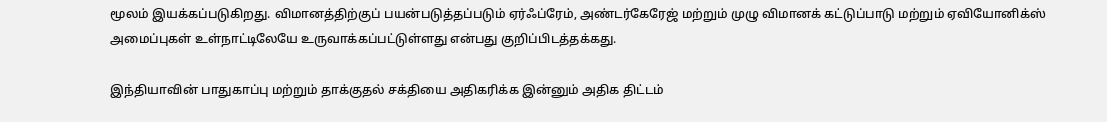மூலம் இயக்கப்படுகிறது. விமானத்திற்குப் பயன்படுத்தப்படும் ஏர்ஃப்ரேம், அண்டர்கேரேஜ் மற்றும் முழு விமானக் கட்டுப்பாடு மற்றும் ஏவியோனிக்ஸ் அமைப்புகள் உள்நாட்டிலேயே உருவாக்கப்பட்டுள்ளது என்பது குறிப்பிடத்தக்கது.

இந்தியாவின் பாதுகாப்பு மற்றும் தாக்குதல் சக்தியை அதிகரிக்க இன்னும் அதிக திட்டம்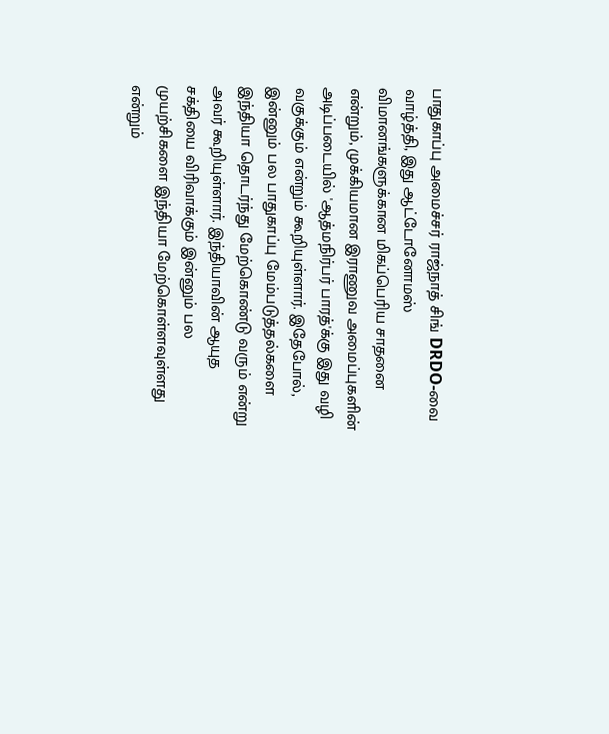பாதுகாப்பு அமைச்சர் ராஜ்நாத் சிங் DRDO-வை வாழ்த்தி, இது ஆட்டோனோமஸ் விமானங்களுக்கான மிகப்பெரிய சாதனை என்றும், முக்கியமான இராணுவ அமைப்புகளின் அடிப்படையில் 'ஆத்மநிர்பர் பாரத்'க்கு இது வழி வகுக்கும் என்றும் கூறியுள்ளார். இதேபோல், இன்னும் பல பாதுகாப்பு மேம்படுத்தல்களை இந்தியா தொடர்ந்து மேற்கொண்டு வரும் என்று அவர் கூறியுள்ளார். இந்தியாவின் ஆயுத சக்தியை விரிவாக்கும் இன்னும் பல முயற்சிகளை இந்தியா மேற்கொள்ளவுள்ளது என்றும்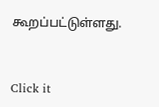கூறப்பட்டுள்ளது.


Click it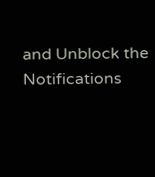and Unblock the Notifications